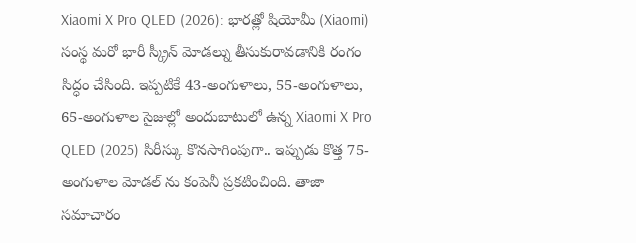Xiaomi X Pro QLED (2026): భారత్లో షియోమీ (Xiaomi) సంస్థ మరో భారీ స్క్రీన్ మోడల్ను తీసుకురావడానికి రంగం సిద్ధం చేసింది. ఇప్పటికే 43-అంగుళాలు, 55-అంగుళాలు, 65-అంగుళాల సైజుల్లో అందుబాటులో ఉన్న Xiaomi X Pro QLED (2025) సిరీస్కు కొనసాగింపుగా.. ఇప్పుడు కొత్త 75-అంగుళాల మోడల్ ను కంపెనీ ప్రకటించింది. తాజా సమాచారం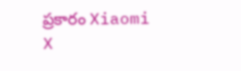ప్రకారం Xiaomi X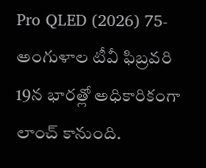Pro QLED (2026) 75-అంగుళాల టీవీ ఫిబ్రవరి 19న భారత్లో అధికారికంగా లాంచ్ కానుంది.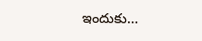ఇందుకు…